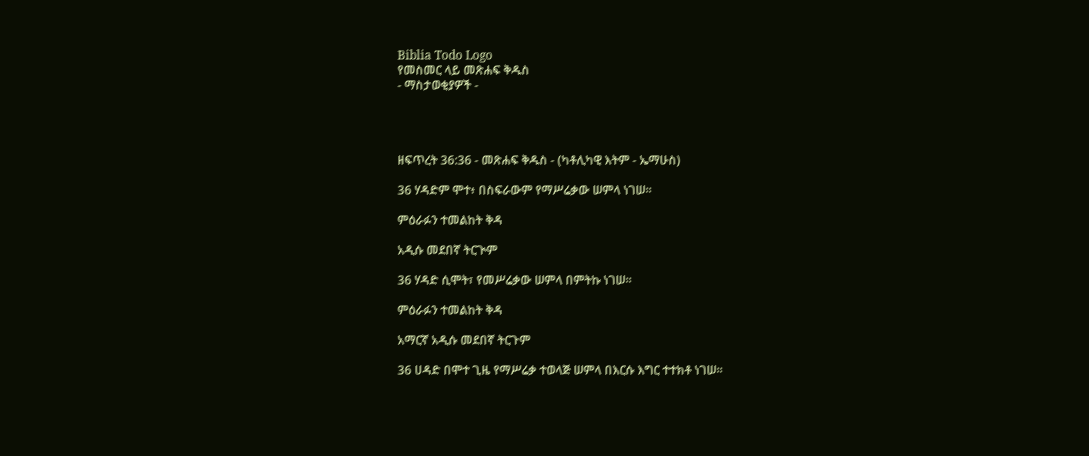Biblia Todo Logo
የመስመር ላይ መጽሐፍ ቅዱስ
- ማስታወቂያዎች -




ዘፍጥረት 36:36 - መጽሐፍ ቅዱስ - (ካቶሊካዊ እትም - ኤማሁስ)

36 ሃዳድም ሞተ፥ በስፍራውም የማሥሬቃው ሠምላ ነገሠ።

ምዕራፉን ተመልከት ቅዳ

አዲሱ መደበኛ ትርጒም

36 ሃዳድ ሲሞት፣ የመሥሬቃው ሠምላ በምትኩ ነገሠ።

ምዕራፉን ተመልከት ቅዳ

አማርኛ አዲሱ መደበኛ ትርጉም

36 ሀዳድ በሞተ ጊዜ የማሥሬቃ ተወላጅ ሠምላ በእርሱ እግር ተተክቶ ነገሠ።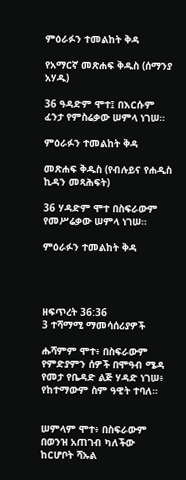ምዕራፉን ተመልከት ቅዳ

የአማርኛ መጽሐፍ ቅዱስ (ሰማንያ አሃዱ)

36 ዓዳድም ሞተ፤ በእርሱም ፈንታ የምስሬቃው ሠምላ ነገሠ።

ምዕራፉን ተመልከት ቅዳ

መጽሐፍ ቅዱስ (የብሉይና የሐዲስ ኪዳን መጻሕፍት)

36 ሃዳድም ሞተ በስፍራውም የመሥሬቃው ሠምላ ነገሠ።

ምዕራፉን ተመልከት ቅዳ




ዘፍጥረት 36:36
3 ተሻማሚ ማመሳሰሪያዎች

ሑሻምም ሞተ፥ በስፍራውም የምድያምን ሰዎች በሞዓብ ሜዳ የመታ የቤዳድ ልጅ ሃዳድ ነገሠ፥ የከተማውም ስም ዓዊት ተባለ።


ሠምላም ሞተ፥ በስፍራውም በወንዝ አጠገብ ካለችው ከርሆቦት ሻኡል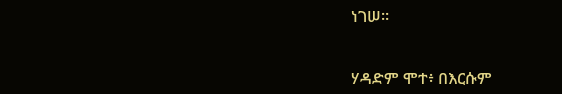ነገሠ።


ሃዳድም ሞተ፥ በእርሱም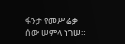ፋንታ የመሥሬቃ ሰው ሠምላ ነገሠ።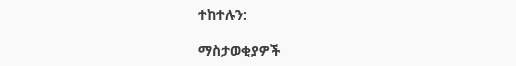ተከተሉን:

ማስታወቂያዎች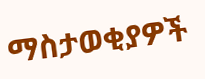ማስታወቂያዎች